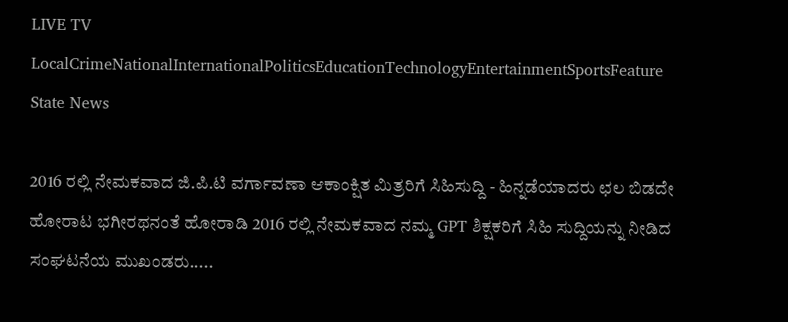LIVE TV LocalCrimeNationalInternationalPoliticsEducationTechnologyEntertainmentSportsFeature
State News

2016 ರಲ್ಲಿ ನೇಮಕವಾದ ಜಿ.ಪಿ.ಟಿ ವರ್ಗಾವಣಾ ಆಕಾಂಕ್ಷಿತ ಮಿತ್ರರಿಗೆ ಸಿಹಿಸುದ್ದಿ - ಹಿನ್ನಡೆಯಾದರು ಛಲ ಬಿಡದೇ ಹೋರಾಟ ಭಗೀರಥನಂತೆ ಹೋರಾಡಿ 2016 ರಲ್ಲಿ ನೇಮಕವಾದ ನಮ್ಮ GPT ಶಿಕ್ಷಕರಿಗೆ ಸಿಹಿ ಸುದ್ದಿಯನ್ನು ನೀಡಿದ ಸಂಘಟನೆಯ ಮುಖಂಡರು.....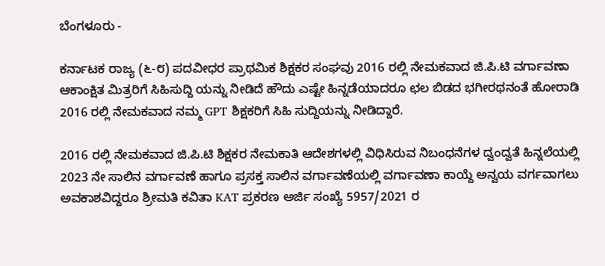ಬೆಂಗಳೂರು -

ಕರ್ನಾಟಕ ರಾಜ್ಯ (೬-೮) ಪದವೀಧರ ಪ್ರಾಥಮಿಕ ಶಿಕ್ಷಕರ ಸಂಘವು 2016 ರಲ್ಲಿ ನೇಮಕವಾದ ಜಿ.ಪಿ.ಟಿ ವರ್ಗಾವಣಾ ಆಕಾಂಕ್ಷಿತ ಮಿತ್ರರಿಗೆ ಸಿಹಿಸುದ್ದಿ ಯನ್ನು ನೀಡಿದೆ ಹೌದು ಎಷ್ಟೇ ಹಿನ್ನಡೆಯಾದರೂ ಛಲ ಬಿಡದ ಭಗೀರಥನಂತೆ ಹೋರಾಡಿ 2016 ರಲ್ಲಿ ನೇಮಕವಾದ ನಮ್ಮ GPT ಶಿಕ್ಷಕರಿಗೆ ಸಿಹಿ ಸುದ್ದಿಯನ್ನು ನೀಡಿದ್ದಾರೆ.

2016 ರಲ್ಲಿ ನೇಮಕವಾದ ಜಿ.ಪಿ.ಟಿ ಶಿಕ್ಷಕರ ನೇಮಕಾತಿ ಆದೇಶಗಳಲ್ಲಿ ವಿಧಿಸಿರುವ ನಿಬಂಧನೆಗಳ ದ್ವಂದ್ವತೆ ಹಿನ್ನಲೆಯಲ್ಲಿ 2023 ನೇ ಸಾಲಿನ ವರ್ಗಾವಣೆ ಹಾಗೂ ಪ್ರಸಕ್ತ ಸಾಲಿನ ವರ್ಗಾವಣೆಯಲ್ಲಿ ವರ್ಗಾವಣಾ ಕಾಯ್ದೆ ಅನ್ವಯ ವರ್ಗವಾಗಲು ಅವಕಾಶವಿದ್ದರೂ ಶ್ರೀಮತಿ ಕವಿತಾ KAT ಪ್ರಕರಣ ಅರ್ಜಿ ಸಂಖ್ಯೆ 5957/2021 ರ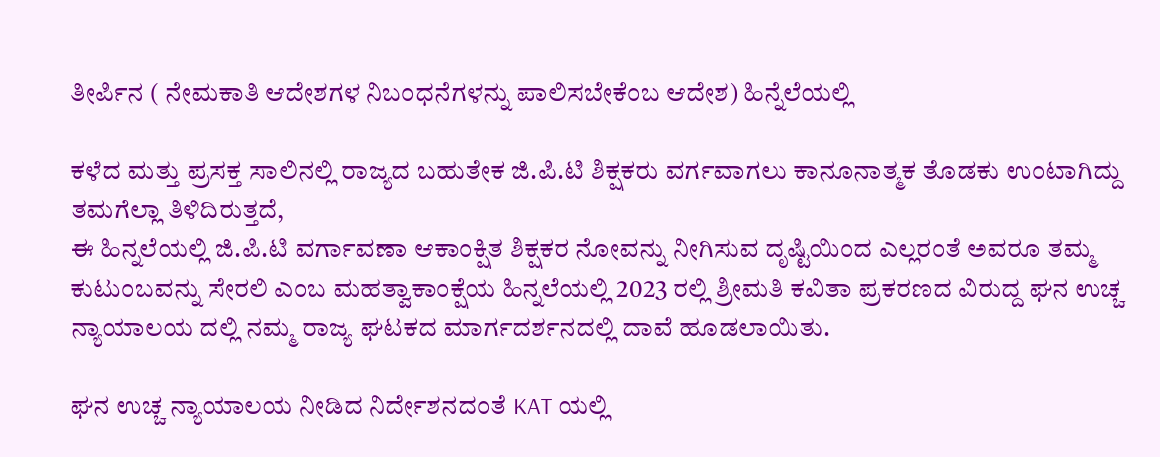ತೀರ್ಪಿನ ( ನೇಮಕಾತಿ ಆದೇಶಗಳ ನಿಬಂಧನೆಗಳನ್ನು ಪಾಲಿಸಬೇಕೆಂಬ ಆದೇಶ) ಹಿನ್ನೆಲೆಯಲ್ಲಿ

ಕಳೆದ ಮತ್ತು ಪ್ರಸಕ್ತ ಸಾಲಿನಲ್ಲಿ ರಾಜ್ಯದ ಬಹುತೇಕ ಜಿ.ಪಿ.ಟಿ ಶಿಕ್ಷಕರು ವರ್ಗವಾಗಲು ಕಾನೂನಾತ್ಮಕ ತೊಡಕು ಉಂಟಾಗಿದ್ದು ತಮಗೆಲ್ಲಾ ತಿಳಿದಿರುತ್ತದೆ,
ಈ ಹಿನ್ನಲೆಯಲ್ಲಿ ಜಿ.ಪಿ.ಟಿ ವರ್ಗಾವಣಾ ಆಕಾಂಕ್ಷಿತ ಶಿಕ್ಷಕರ ನೋವನ್ನು ನೀಗಿಸುವ ದೃಷ್ಟಿಯಿಂದ ಎಲ್ಲರಂತೆ ಅವರೂ ತಮ್ಮ ಕುಟುಂಬವನ್ನು ಸೇರಲಿ ಎಂಬ ಮಹತ್ವಾಕಾಂಕ್ಷೆಯ ಹಿನ್ನಲೆಯಲ್ಲಿ 2023 ರಲ್ಲಿ ಶ್ರೀಮತಿ ಕವಿತಾ ಪ್ರಕರಣದ ವಿರುದ್ದ ಘನ ಉಚ್ಚ ನ್ಯಾಯಾಲಯ ದಲ್ಲಿ ನಮ್ಮ ರಾಜ್ಯ ಘಟಕದ ಮಾರ್ಗದರ್ಶನದಲ್ಲಿ ದಾವೆ ಹೂಡಲಾಯಿತು.

ಘನ ಉಚ್ಚ ನ್ಯಾಯಾಲಯ ನೀಡಿದ ನಿರ್ದೇಶನದಂತೆ KAT ಯಲ್ಲಿ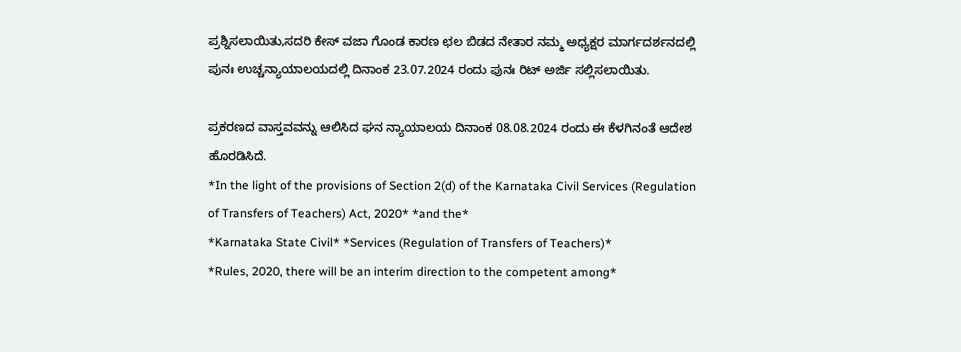ಪ್ರಶ್ನಿಸಲಾಯಿತು,ಸದರಿ ಕೇಸ್ ವಜಾ ಗೊಂಡ ಕಾರಣ ಛಲ ಬಿಡದ ನೇತಾರ ನಮ್ಮ ಅಧ್ಯಕ್ಷರ ಮಾರ್ಗದರ್ಶನದಲ್ಲಿ ಪುನಃ ಉಚ್ಚನ್ಯಾಯಾಲಯದಲ್ಲಿ ದಿನಾಂಕ 23.07.2024 ರಂದು ಪುನಃ ರಿಟ್ ಅರ್ಜಿ ಸಲ್ಲಿಸಲಾಯಿತು.

ಪ್ರಕರಣದ ವಾಸ್ತವವನ್ನು ಆಲಿಸಿದ ಘನ ನ್ಯಾಯಾಲಯ ದಿನಾಂಕ 08.08.2024 ರಂದು ಈ ಕೆಳಗಿನಂತೆ ಆದೇಶ ಹೊರಡಿಸಿದೆ.
*In the light of the provisions of Section 2(d) of the Karnataka Civil Services (Regulation of Transfers of Teachers) Act, 2020* *and the*
*Karnataka State Civil* *Services (Regulation of Transfers of Teachers)*
*Rules, 2020, there will be an interim direction to the competent among*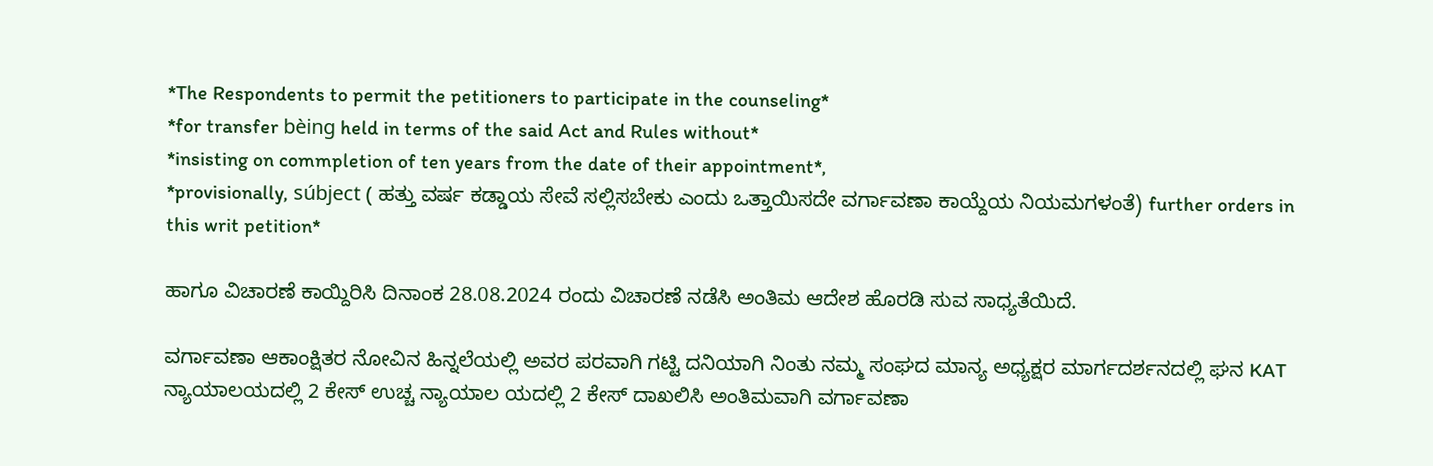*The Respondents to permit the petitioners to participate in the counseling*
*for transfer bèing held in terms of the said Act and Rules without*
*insisting on commpletion of ten years from the date of their appointment*,
*provisionally, súbject ( ಹತ್ತು ವರ್ಷ ಕಡ್ಡಾಯ ಸೇವೆ ಸಲ್ಲಿಸಬೇಕು ಎಂದು ಒತ್ತಾಯಿಸದೇ ವರ್ಗಾವಣಾ ಕಾಯ್ದೆಯ ನಿಯಮಗಳಂತೆ) further orders in this writ petition*

ಹಾಗೂ ವಿಚಾರಣೆ ಕಾಯ್ದಿರಿಸಿ ದಿನಾಂಕ 28.08.2024 ರಂದು ವಿಚಾರಣೆ ನಡೆಸಿ ಅಂತಿಮ ಆದೇಶ ಹೊರಡಿ ಸುವ ಸಾಧ್ಯತೆಯಿದೆ.

ವರ್ಗಾವಣಾ ಆಕಾಂಕ್ಷಿತರ ನೋವಿನ ಹಿನ್ನಲೆಯಲ್ಲಿ ಅವರ ಪರವಾಗಿ ಗಟ್ಟಿ ದನಿಯಾಗಿ ನಿಂತು ನಮ್ಮ ಸಂಘದ ಮಾನ್ಯ ಅಧ್ಯಕ್ಷರ ಮಾರ್ಗದರ್ಶನದಲ್ಲಿ ಘನ KAT ನ್ಯಾಯಾಲಯದಲ್ಲಿ 2 ಕೇಸ್ ಉಚ್ಚ ನ್ಯಾಯಾಲ ಯದಲ್ಲಿ 2 ಕೇಸ್ ದಾಖಲಿಸಿ ಅಂತಿಮವಾಗಿ ವರ್ಗಾವಣಾ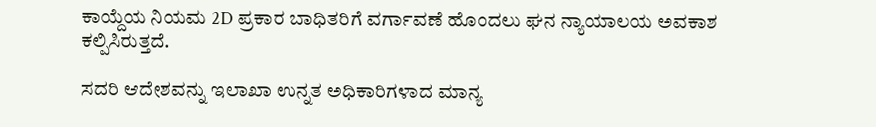ಕಾಯ್ದೆಯ ನಿಯಮ 2D ಪ್ರಕಾರ ಬಾಧಿತರಿಗೆ ವರ್ಗಾವಣೆ ಹೊಂದಲು ಘನ ನ್ಯಾಯಾಲಯ ಅವಕಾಶ ಕಲ್ಪಿಸಿರುತ್ತದೆ.

ಸದರಿ ಆದೇಶವನ್ನು ಇಲಾಖಾ ಉನ್ನತ ಅಧಿಕಾರಿಗಳಾದ ಮಾನ್ಯ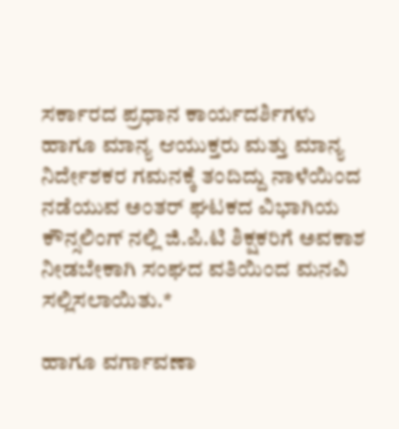ಸರ್ಕಾರದ ಪ್ರಧಾನ ಕಾರ್ಯದರ್ಶಿಗಳು ಹಾಗೂ ಮಾನ್ಯ ಆಯುಕ್ತರು ಮತ್ತು ಮಾನ್ಯ ನಿರ್ದೇಶಕರ ಗಮನಕ್ಕೆ ತಂದಿದ್ದು ನಾಳೆಯಿಂದ ನಡೆಯುವ ಅಂತರ್ ಘಟಕದ ವಿಭಾಗಿಯ ಕೌನ್ಸಲಿಂಗ್ ನಲ್ಲಿ ಜಿ.ಪಿ.ಟಿ ಶಿಕ್ಷಕರಿಗೆ ಅವಕಾಶ ನೀಡಬೇಕಾಗಿ ಸಂಘದ ವತಿಯಿಂದ ಮನವಿ ಸಲ್ಲಿಸಲಾಯಿತು.*

ಹಾಗೂ ವರ್ಗಾವಣಾ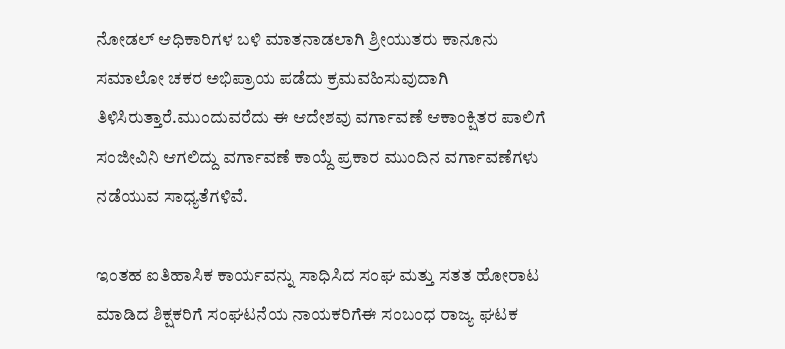ನೋಡಲ್ ಆಧಿಕಾರಿಗಳ ಬಳಿ ಮಾತನಾಡಲಾಗಿ ಶ್ರೀಯುತರು ಕಾನೂನು ಸಮಾಲೋ ಚಕರ ಅಭಿಪ್ರಾಯ ಪಡೆದು ಕ್ರಮವಹಿಸುವುದಾಗಿ ತಿಳಿಸಿರುತ್ತಾರೆ.ಮುಂದುವರೆದು ಈ ಆದೇಶವು ವರ್ಗಾವಣೆ ಆಕಾಂಕ್ಷಿತರ ಪಾಲಿಗೆ ಸಂಜೀವಿನಿ ಆಗಲಿದ್ದು ವರ್ಗಾವಣೆ ಕಾಯ್ದೆ ಪ್ರಕಾರ ಮುಂದಿನ ವರ್ಗಾವಣೆಗಳು ನಡೆಯುವ ಸಾಧ್ಯತೆಗಳಿವೆ.

ಇಂತಹ ಐತಿಹಾಸಿಕ ಕಾರ್ಯವನ್ನು ಸಾಧಿಸಿದ ಸಂಘ ಮತ್ತು ಸತತ ಹೋರಾಟ ಮಾಡಿದ ಶಿಕ್ಷಕರಿಗೆ ಸಂಘಟನೆಯ ನಾಯಕರಿಗೆಈ ಸಂಬಂಧ ರಾಜ್ಯ ಘಟಕ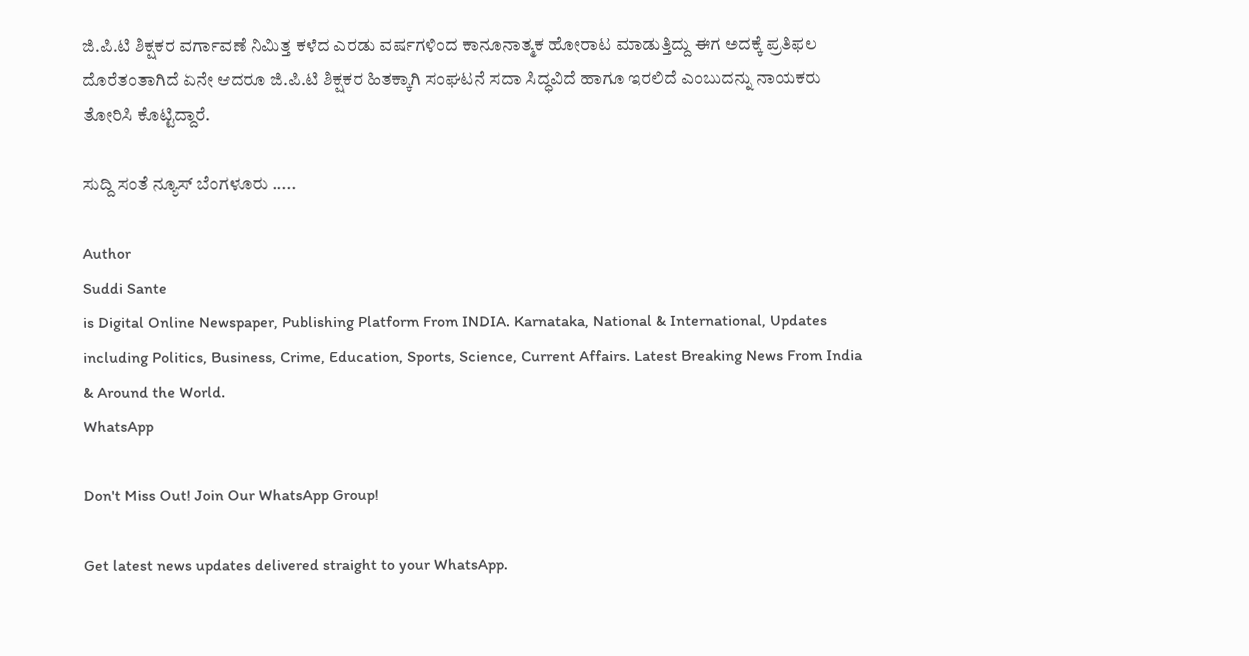ಜಿ.ಪಿ.ಟಿ ಶಿಕ್ಷಕರ ವರ್ಗಾವಣೆ ನಿಮಿತ್ತ ಕಳೆದ ಎರಡು ವರ್ಷಗಳಿಂದ ಕಾನೂನಾತ್ಮಕ ಹೋರಾಟ ಮಾಡುತ್ತಿದ್ದು ಈಗ ಅದಕ್ಕೆ ಪ್ರತಿಫಲ ದೊರೆತಂತಾಗಿದೆ ಏನೇ ಆದರೂ ಜಿ.ಪಿ.ಟಿ ಶಿಕ್ಷಕರ ಹಿತಕ್ಕಾಗಿ ಸಂಘಟನೆ ಸದಾ ಸಿದ್ಧವಿದೆ ಹಾಗೂ ಇರಲಿದೆ ಎಂಬುದನ್ನು ನಾಯಕರು ತೋರಿಸಿ ಕೊಟ್ಟಿದ್ದಾರೆ.

ಸುದ್ದಿ ಸಂತೆ ನ್ಯೂಸ್ ಬೆಂಗಳೂರು .....

Author
Suddi Sante
is Digital Online Newspaper, Publishing Platform From INDIA. Karnataka, National & International, Updates including Politics, Business, Crime, Education, Sports, Science, Current Affairs. Latest Breaking News From India & Around the World.
WhatsApp

Don't Miss Out! Join Our WhatsApp Group!

Get latest news updates delivered straight to your WhatsApp.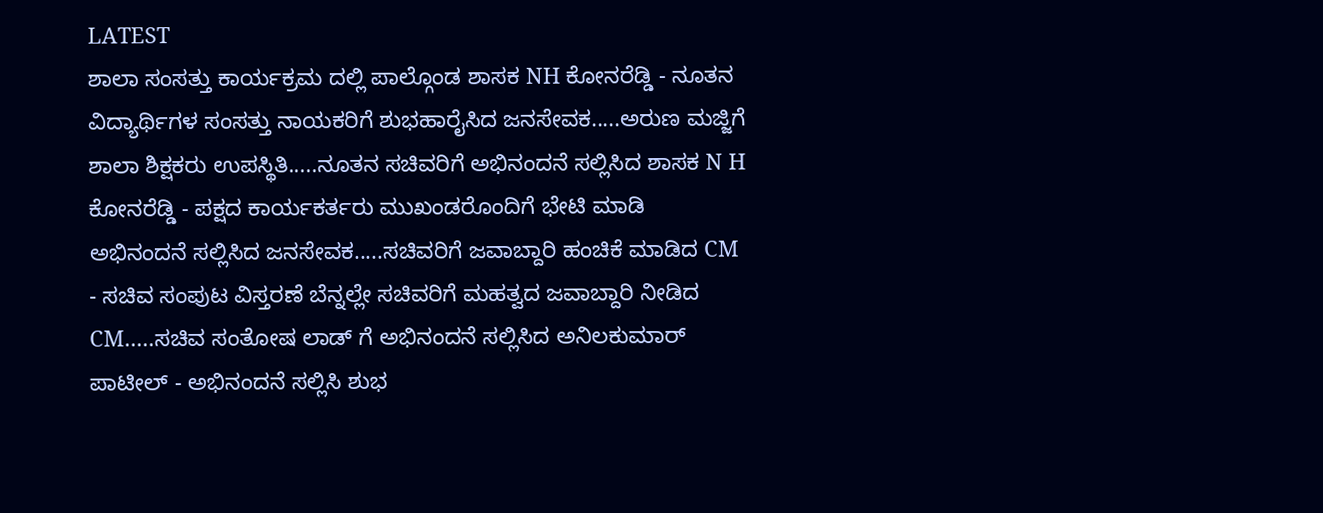LATEST
ಶಾಲಾ ಸಂಸತ್ತು ಕಾರ್ಯಕ್ರಮ ದಲ್ಲಿ ಪಾಲ್ಗೊಂಡ ಶಾಸಕ NH ಕೋನರೆಡ್ಡಿ - ನೂತನ ವಿದ್ಯಾರ್ಥಿಗಳ ಸಂಸತ್ತು ನಾಯಕರಿಗೆ ಶುಭಹಾರೈಸಿದ ಜನಸೇವಕ.....ಅರುಣ ಮಜ್ಜಿಗೆ ಶಾಲಾ ಶಿಕ್ಷಕರು ಉಪಸ್ಥಿತಿ.....ನೂತನ ಸಚಿವರಿಗೆ ಅಭಿನಂದನೆ ಸಲ್ಲಿಸಿದ ಶಾಸಕ N H ಕೋನರೆಡ್ಡಿ - ಪಕ್ಷದ ಕಾರ್ಯಕರ್ತರು ಮುಖಂಡರೊಂದಿಗೆ ಭೇಟಿ ಮಾಡಿ ಅಭಿನಂದನೆ ಸಲ್ಲಿಸಿದ ಜನಸೇವಕ.....ಸಚಿವರಿಗೆ ಜವಾಬ್ದಾರಿ ಹಂಚಿಕೆ ಮಾಡಿದ CM - ಸಚಿವ ಸಂಪುಟ ವಿಸ್ತರಣೆ ಬೆನ್ನಲ್ಲೇ ಸಚಿವರಿಗೆ ಮಹತ್ವದ ಜವಾಬ್ದಾರಿ ನೀಡಿದ CM.....ಸಚಿವ ಸಂತೋಷ ಲಾಡ್ ಗೆ ಅಭಿನಂದನೆ ಸಲ್ಲಿಸಿದ ಅನಿಲಕುಮಾರ್ ಪಾಟೀಲ್ - ಅಭಿನಂದನೆ ಸಲ್ಲಿಸಿ ಶುಭ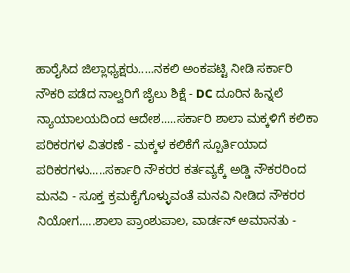ಹಾರೈಸಿದ ಜಿಲ್ಲಾಧ್ಯಕ್ಷರು.....ನಕಲಿ ಅಂಕಪಟ್ಟಿ ನೀಡಿ ಸರ್ಕಾರಿ ನೌಕರಿ ಪಡೆದ ನಾಲ್ವರಿಗೆ ಜೈಲು ಶಿಕ್ಷೆ - DC ದೂರಿನ ಹಿನ್ನಲೆ ನ್ಯಾಯಾಲಯದಿಂದ ಆದೇಶ.....ಸರ್ಕಾರಿ ಶಾಲಾ ಮಕ್ಕಳಿಗೆ ಕಲಿಕಾ ಪರಿಕರಗಳ ವಿತರಣೆ - ಮಕ್ಕಳ ಕಲಿಕೆಗೆ ಸ್ಪೂರ್ತಿಯಾದ ಪರಿಕರಗಳು.....ಸರ್ಕಾರಿ ನೌಕರರ ಕರ್ತವ್ಯಕ್ಕೆ ಅಡ್ಡಿ ನೌಕರರಿಂದ ಮನವಿ - ಸೂಕ್ತ ಕ್ರಮಕೈಗೊಳ್ಳುವಂತೆ ಮನವಿ ನೀಡಿದ ನೌಕರರ ನಿಯೋಗ.....ಶಾಲಾ ಪ್ರಾಂಶುಪಾಲ, ವಾರ್ಡನ್ ಅಮಾನತು -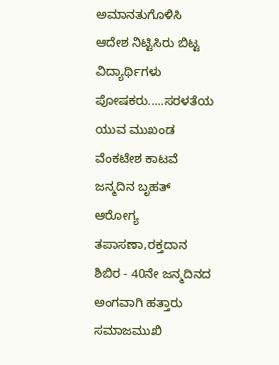ಅಮಾನತುಗೊಳಿಸಿ ಆದೇಶ ನಿಟ್ಟಿಸಿರು ಬಿಟ್ಟ ವಿದ್ಯಾರ್ಥಿಗಳು ಪೋಷಕರು.....ಸರಳತೆಯ ಯುವ ಮುಖಂಡ ವೆಂಕಟೇಶ ಕಾಟವೆ ಜನ್ಮದಿನ ಬೃಹತ್ ಆರೋಗ್ಯ ತಪಾಸಣಾ,ರಕ್ತದಾನ ಶಿಬಿರ - 40ನೇ ಜನ್ಮದಿನದ ಅಂಗವಾಗಿ ಹತ್ತಾರು ಸಮಾಜಮುಖಿ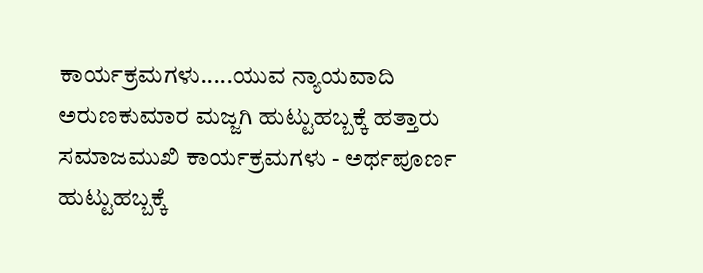ಕಾರ್ಯಕ್ರಮಗಳು.....ಯುವ ನ್ಯಾಯವಾದಿ ಅರುಣಕುಮಾರ ಮಜ್ಜಗಿ ಹುಟ್ಟುಹಬ್ಬಕ್ಕೆ ಹತ್ತಾರು ಸಮಾಜಮುಖಿ ಕಾರ್ಯಕ್ರಮಗಳು - ಅರ್ಥಪೂರ್ಣ ಹುಟ್ಟುಹಬ್ಬಕ್ಕೆ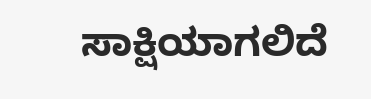ಸಾಕ್ಷಿಯಾಗಲಿದೆ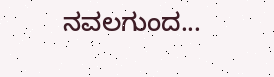ನವಲಗುಂದ...